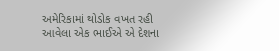અમેરિકામાં થોડોક વખત રહી આવેલા એક ભાઈએ એ દેશના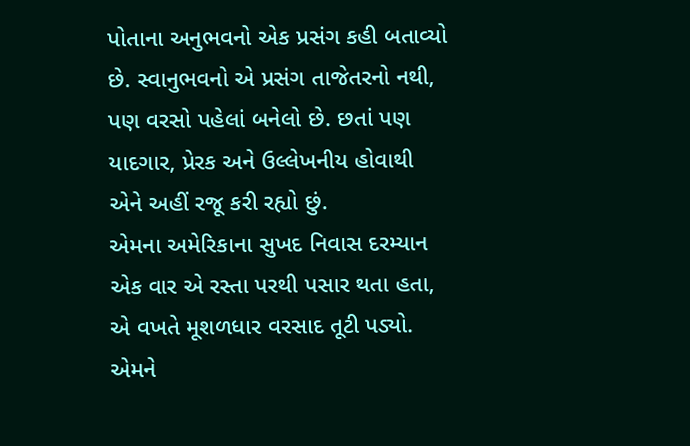પોતાના અનુભવનો એક પ્રસંગ કહી બતાવ્યો છે. સ્વાનુભવનો એ પ્રસંગ તાજેતરનો નથી, પણ વરસો પહેલાં બનેલો છે. છતાં પણ યાદગાર, પ્રેરક અને ઉલ્લેખનીય હોવાથી એને અહીં રજૂ કરી રહ્યો છું.
એમના અમેરિકાના સુખદ નિવાસ દરમ્યાન એક વાર એ રસ્તા પરથી પસાર થતા હતા, એ વખતે મૂશળધાર વરસાદ તૂટી પડ્યો. એમને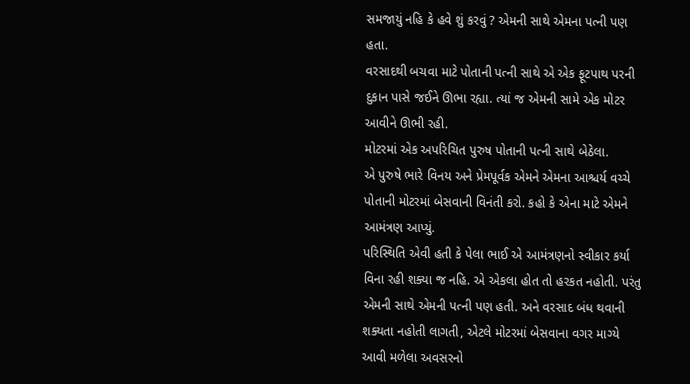સમજાયું નહિ કે હવે શું કરવું ? એમની સાથે એમના પત્ની પણ હતા.
વરસાદથી બચવા માટે પોતાની પત્ની સાથે એ એક ફૂટપાથ પરની દુકાન પાસે જઈને ઊભા રહ્યા. ત્યાં જ એમની સામે એક મોટર આવીને ઊભી રહી.
મોટરમાં એક અપરિચિત પુરુષ પોતાની પત્ની સાથે બેઠેલા.
એ પુરુષે ભારે વિનય અને પ્રેમપૂર્વક એમને એમના આશ્ચર્ય વચ્ચે પોતાની મોટરમાં બેસવાની વિનંતી કરો. કહો કે એના માટે એમને આમંત્રણ આપ્યું.
પરિસ્થિતિ એવી હતી કે પેલા ભાઈ એ આમંત્રણનો સ્વીકાર કર્યા વિના રહી શક્યા જ નહિ. એ એકલા હોત તો હરકત નહોતી. પરંતુ એમની સાથે એમની પત્ની પણ હતી. અને વરસાદ બંધ થવાની શક્યતા નહોતી લાગતી, એટલે મોટરમાં બેસવાના વગર માગ્યે આવી મળેલા અવસરનો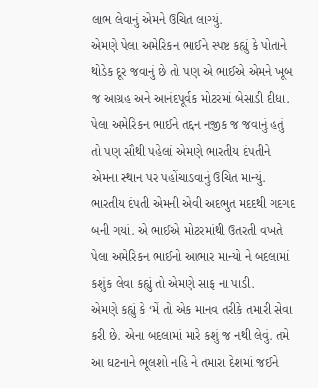લાભ લેવાનું એમને ઉચિત લાગ્યું.
એમણે પેલા અમેરિકન ભાઈને સ્પષ્ટ કહ્યું કે પોતાને થોડેક દૂર જવાનું છે તો પણ એ ભાઈએ એમને ખૂબ જ આગ્રહ અને આનંદપૂર્વક મોટરમાં બેસાડી દીધા.
પેલા અમેરિકન ભાઈને તદ્દન નજીક જ જવાનું હતું તો પણ સૌથી પહેલાં એમણે ભારતીય દંપતીને એમના સ્થાન પર પહોંચાડવાનું ઉચિત માન્યું.
ભારતીય દંપતી એમની એવી અદભુત મદદથી ગદગદ બની ગયાં. એ ભાઈએ મોટરમાંથી ઉતરતી વખતે પેલા અમેરિકન ભાઈનો આભાર માન્યો ને બદલામાં કશુંક લેવા કહ્યું તો એમણે સાફ ના પાડી.
એમણે કહ્યું કે ‘મેં તો એક માનવ તરીકે તમારી સેવા કરી છે. એના બદલામાં મારે કશું જ નથી લેવું. તમે આ ઘટનાને ભૂલશો નહિ ને તમારા દેશમાં જઈને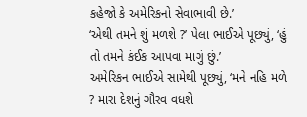કહેજો કે અમેરિકનો સેવાભાવી છે.’
‘એથી તમને શું મળશે ?’ પેલા ભાઈએ પૂછ્યું, ‘હું તો તમને કંઈક આપવા માગું છું.’
અમેરિકન ભાઈએ સામેથી પૂછ્યું, ‘મને નહિ મળે ? મારા દેશનું ગૌરવ વધશે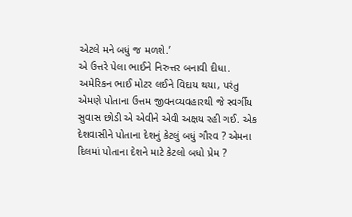એટલે મને બધું જ મળશે.’
એ ઉત્તરે પેલા ભાઈને નિરુત્તર બનાવી દીધા.
અમેરિકન ભાઈ મોટર લઈને વિદાય થયા, પરંતુ એમણે પોતાના ઉત્તમ જીવનવ્યવહારથી જે સ્વર્ગીય સુવાસ છોડી એ એવીને એવી અક્ષય રહી ગઈ. એક દેશવાસીને પોતાના દેશનું કેટલું બધું ગૌરવ ? એમના દિલમાં પોતાના દેશને માટે કેટલો બધો પ્રેમ ?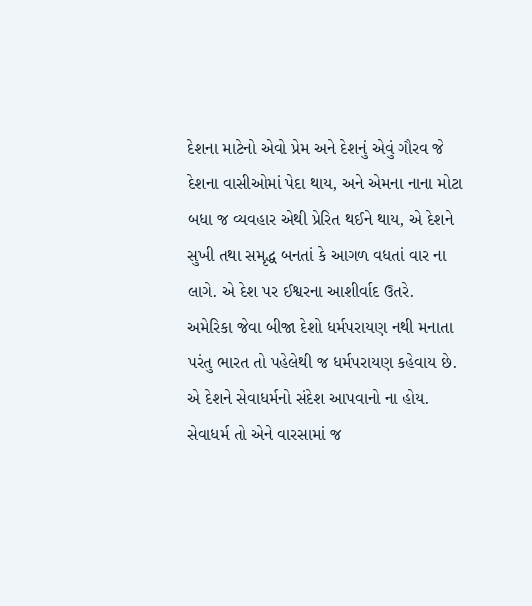દેશના માટેનો એવો પ્રેમ અને દેશનું એવું ગૌરવ જે દેશના વાસીઓમાં પેદા થાય, અને એમના નાના મોટા બધા જ વ્યવહાર એથી પ્રેરિત થઈને થાય, એ દેશને સુખી તથા સમૃદ્ધ બનતાં કે આગળ વધતાં વાર ના લાગે. એ દેશ પર ઈશ્વરના આશીર્વાદ ઉતરે.
અમેરિકા જેવા બીજા દેશો ધર્મપરાયણ નથી મનાતા પરંતુ ભારત તો પહેલેથી જ ધર્મપરાયણ કહેવાય છે. એ દેશને સેવાધર્મનો સંદેશ આપવાનો ના હોય. સેવાધર્મ તો એને વારસામાં જ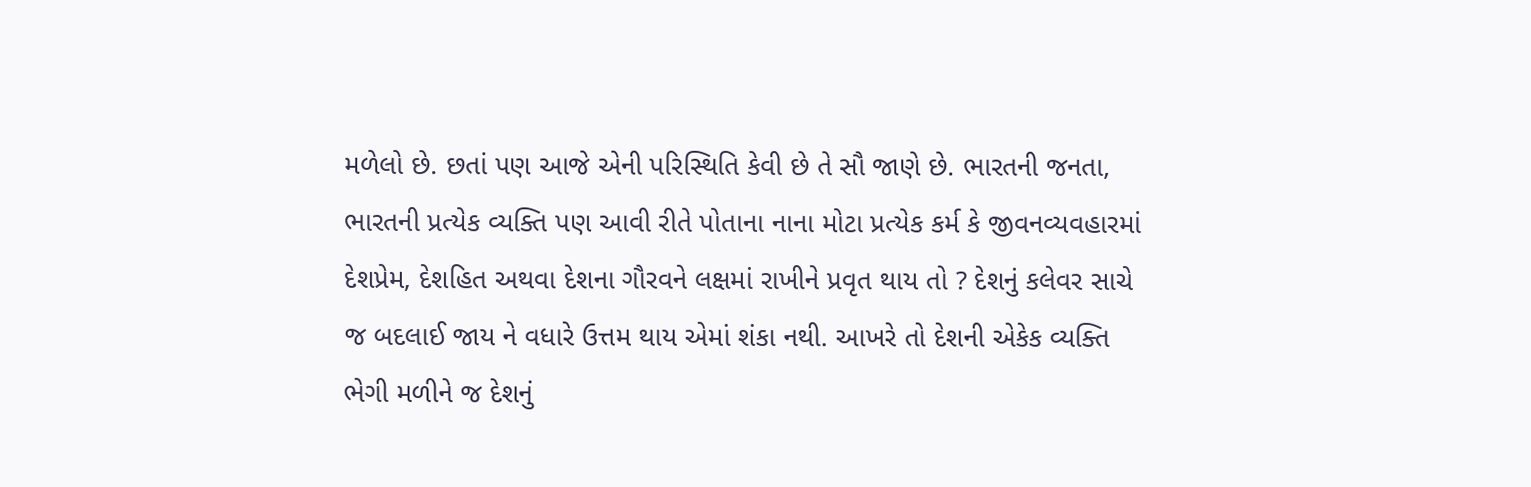મળેલો છે. છતાં પણ આજે એની પરિસ્થિતિ કેવી છે તે સૌ જાણે છે. ભારતની જનતા, ભારતની પ્રત્યેક વ્યક્તિ પણ આવી રીતે પોતાના નાના મોટા પ્રત્યેક કર્મ કે જીવનવ્યવહારમાં દેશપ્રેમ, દેશહિત અથવા દેશના ગૌરવને લક્ષમાં રાખીને પ્રવૃત થાય તો ? દેશનું કલેવર સાચે જ બદલાઈ જાય ને વધારે ઉત્તમ થાય એમાં શંકા નથી. આખરે તો દેશની એકેક વ્યક્તિ ભેગી મળીને જ દેશનું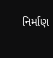નિર્માણ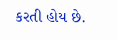કરતી હોય છે.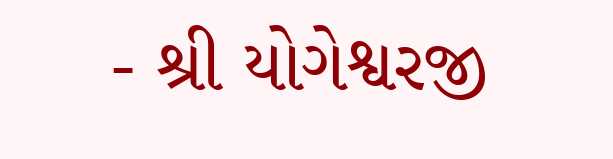- શ્રી યોગેશ્વરજી